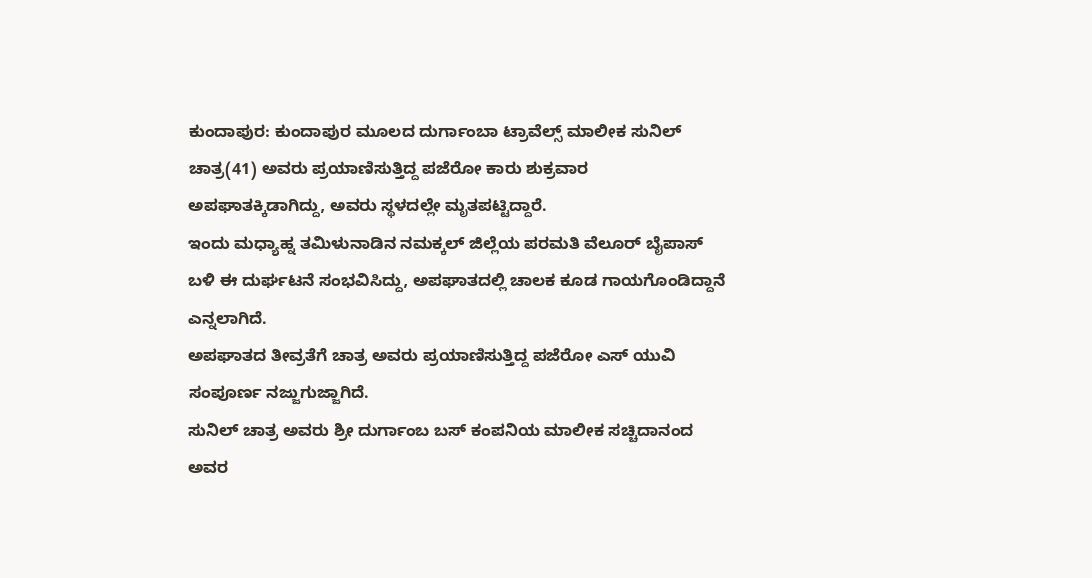ಕುಂದಾಪುರ: ಕುಂದಾಪುರ ಮೂಲದ ದುರ್ಗಾಂಬಾ ಟ್ರಾವೆಲ್ಸ್ ಮಾಲೀಕ ಸುನಿಲ್ ಚಾತ್ರ(41) ಅವರು ಪ್ರಯಾಣಿಸುತ್ತಿದ್ದ ಪಜೆರೋ ಕಾರು ಶುಕ್ರವಾರ ಅಪಘಾತಕ್ಕಿಡಾಗಿದ್ದು, ಅವರು ಸ್ಥಳದಲ್ಲೇ ಮೃತಪಟ್ಟಿದ್ದಾರೆ.
ಇಂದು ಮಧ್ಯಾಹ್ನ ತಮಿಳುನಾಡಿನ ನಮಕ್ಕಲ್ ಜಿಲ್ಲೆಯ ಪರಮತಿ ವೆಲೂರ್ ಬೈಪಾಸ್ ಬಳಿ ಈ ದುರ್ಘಟನೆ ಸಂಭವಿಸಿದ್ದು, ಅಪಘಾತದಲ್ಲಿ ಚಾಲಕ ಕೂಡ ಗಾಯಗೊಂಡಿದ್ದಾನೆ ಎನ್ನಲಾಗಿದೆ.
ಅಪಘಾತದ ತೀವ್ರತೆಗೆ ಚಾತ್ರ ಅವರು ಪ್ರಯಾಣಿಸುತ್ತಿದ್ದ ಪಜೆರೋ ಎಸ್ ಯುವಿ ಸಂಪೂರ್ಣ ನಜ್ಜುಗುಜ್ಜಾಗಿದೆ.
ಸುನಿಲ್ ಚಾತ್ರ ಅವರು ಶ್ರೀ ದುರ್ಗಾಂಬ ಬಸ್ ಕಂಪನಿಯ ಮಾಲೀಕ ಸಚ್ಚಿದಾನಂದ ಅವರ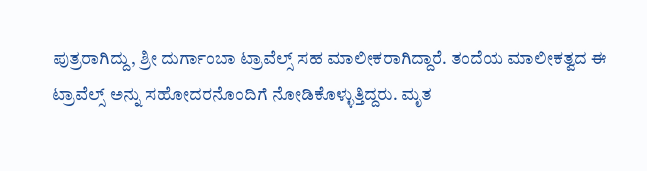ಪುತ್ರರಾಗಿದ್ದು, ಶ್ರೀ ದುರ್ಗಾಂಬಾ ಟ್ರಾವೆಲ್ಸ್ ಸಹ ಮಾಲೀಕರಾಗಿದ್ದಾರೆ. ತಂದೆಯ ಮಾಲೀಕತ್ವದ ಈ ಟ್ರಾವೆಲ್ಸ್ ಅನ್ನು ಸಹೋದರನೊಂದಿಗೆ ನೋಡಿಕೊಳ್ಳುತ್ತಿದ್ದರು. ಮೃತ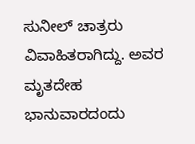ಸುನೀಲ್ ಚಾತ್ರರು ವಿವಾಹಿತರಾಗಿದ್ದು. ಅವರ ಮೃತದೇಹ ಭಾನುವಾರದಂದು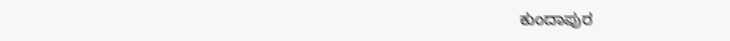ಕುಂದಾಪುರ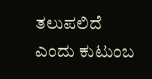ತಲುಪಲಿದೆ ಎಂದು ಕುಟುಂಬ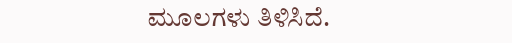ಮೂಲಗಳು ತಿಳಿಸಿದೆ.